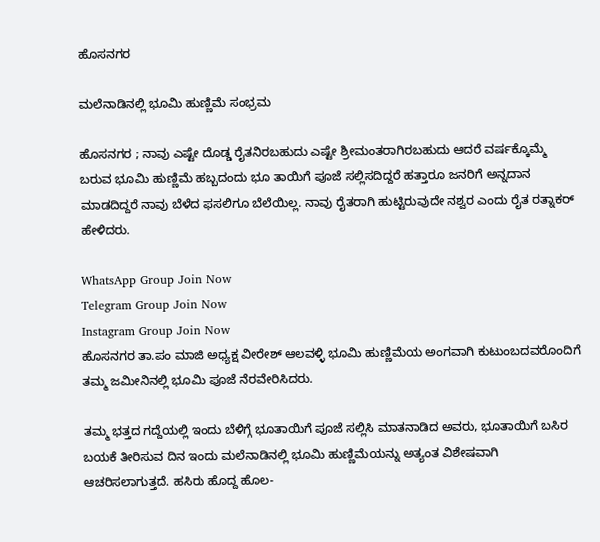ಹೊಸನಗರ

ಮಲೆನಾಡಿನಲ್ಲಿ ಭೂಮಿ ಹುಣ್ಣಿಮೆ ಸಂಭ್ರಮ

ಹೊಸನಗರ ; ನಾವು ಎಷ್ಟೇ ದೊಡ್ಡ ರೈತನಿರಬಹುದು ಎಷ್ಟೇ ಶ್ರೀಮಂತರಾಗಿರಬಹುದು ಆದರೆ ವರ್ಷಕ್ಕೊಮ್ಮೆ ಬರುವ ಭೂಮಿ ಹುಣ್ಣಿಮೆ ಹಬ್ಬದಂದು ಭೂ ತಾಯಿಗೆ ಪೂಜೆ ಸಲ್ಲಿಸದಿದ್ದರೆ ಹತ್ತಾರೂ ಜನರಿಗೆ ಅನ್ನದಾನ ಮಾಡದಿದ್ದರೆ ನಾವು ಬೆಳೆದ ಫಸಲಿಗೂ ಬೆಲೆಯಿಲ್ಲ. ನಾವು ರೈತರಾಗಿ ಹುಟ್ಟಿರುವುದೇ ನಶ್ವರ ಎಂದು ರೈತ ರತ್ನಾಕರ್‌ ಹೇಳಿದರು.

WhatsApp Group Join Now
Telegram Group Join Now
Instagram Group Join Now
ಹೊಸನಗರ ತಾ.ಪಂ ಮಾಜಿ ಅಧ್ಯಕ್ಷ ವೀರೇಶ್ ಆಲವಳ್ಳಿ ಭೂಮಿ ಹುಣ್ಣಿಮೆಯ ಅಂಗವಾಗಿ ಕುಟುಂಬದವರೊಂದಿಗೆ ತಮ್ಮ ಜಮೀನಿನಲ್ಲಿ ಭೂಮಿ ಪೂಜೆ ನೆರವೇರಿಸಿದರು.

ತಮ್ಮ ಭತ್ತದ ಗದ್ದೆಯಲ್ಲಿ ಇಂದು ಬೆಳಿಗ್ಗೆ ಭೂತಾಯಿಗೆ ಪೂಜೆ ಸಲ್ಲಿಸಿ ಮಾತನಾಡಿದ ಅವರು, ಭೂತಾಯಿಗೆ ಬಸಿರ ಬಯಕೆ ತೀರಿಸುವ ದಿನ ಇಂದು ಮಲೆನಾಡಿನಲ್ಲಿ ಭೂಮಿ ಹುಣ್ಣಿಮೆಯನ್ನು ಅತ್ಯಂತ ವಿಶೇಷವಾಗಿ ಆಚರಿಸಲಾಗುತ್ತದೆ. ಹಸಿರು ಹೊದ್ದ ಹೊಲ-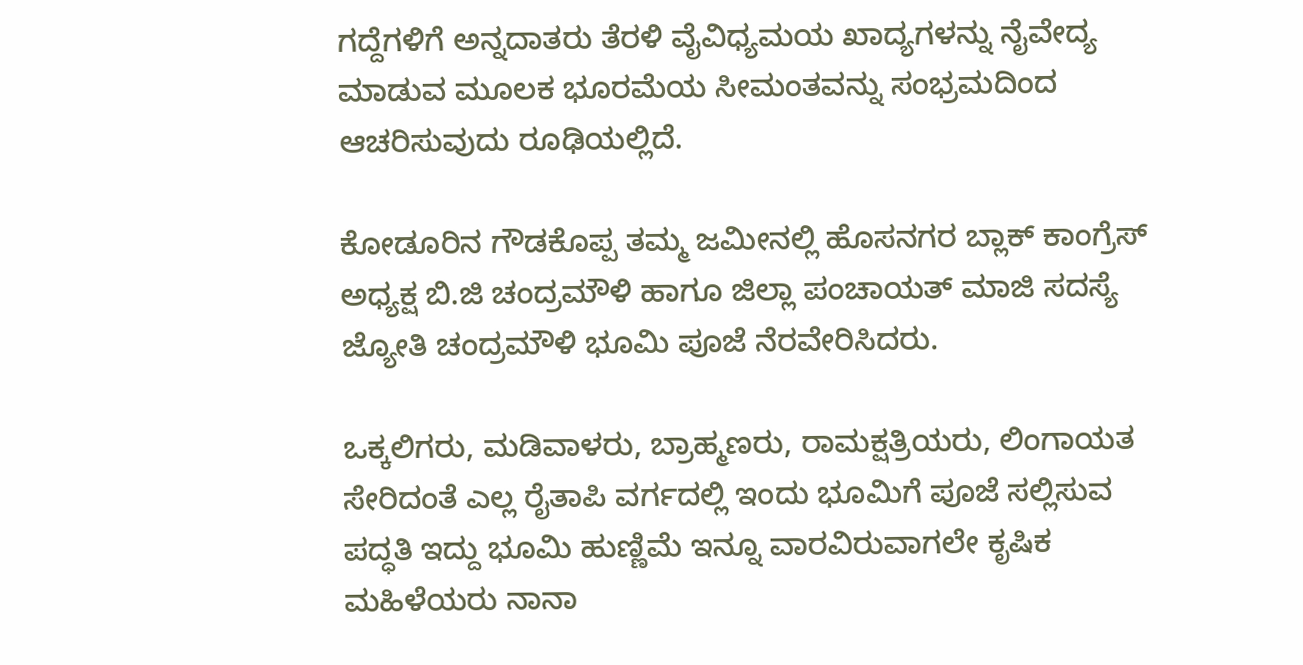ಗದ್ದೆಗಳಿಗೆ ಅನ್ನದಾತರು ತೆರಳಿ ವೈವಿಧ್ಯಮಯ ಖಾದ್ಯಗಳನ್ನು ನೈವೇದ್ಯ ಮಾಡುವ ಮೂಲಕ ಭೂರಮೆಯ ಸೀಮಂತವನ್ನು ಸಂಭ್ರಮದಿಂದ ಆಚರಿಸುವುದು ರೂಢಿಯಲ್ಲಿದೆ.

ಕೋಡೂರಿನ ಗೌಡಕೊಪ್ಪ ತಮ್ಮ ಜಮೀನಲ್ಲಿ ಹೊಸನಗರ ಬ್ಲಾಕ್ ಕಾಂಗ್ರೆಸ್ ಅಧ್ಯಕ್ಷ ಬಿ.ಜಿ ಚಂದ್ರಮೌಳಿ ಹಾಗೂ ಜಿಲ್ಲಾ ಪಂಚಾಯತ್ ಮಾಜಿ ಸದಸ್ಯೆ ಜ್ಯೋತಿ ಚಂದ್ರಮೌಳಿ ಭೂಮಿ ಪೂಜೆ ನೆರವೇರಿಸಿದರು.

ಒಕ್ಕಲಿಗರು, ಮಡಿವಾಳರು, ಬ್ರಾಹ್ಮಣರು, ರಾಮಕ್ಷತ್ರಿಯರು, ಲಿಂಗಾಯತ ಸೇರಿದಂತೆ ಎಲ್ಲ ರೈತಾಪಿ ವರ್ಗದಲ್ಲಿ ಇಂದು ಭೂಮಿಗೆ ಪೂಜೆ ಸಲ್ಲಿಸುವ ಪದ್ಧತಿ ಇದ್ದು ಭೂಮಿ ಹುಣ್ಣಿಮೆ ಇನ್ನೂ ವಾರವಿರುವಾಗಲೇ ಕೃಷಿಕ ಮಹಿಳೆಯರು ನಾನಾ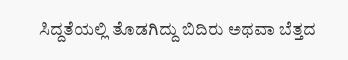ಸಿದ್ದತೆಯಲ್ಲಿ ತೊಡಗಿದ್ದು ಬಿದಿರು ಅಥವಾ ಬೆತ್ತದ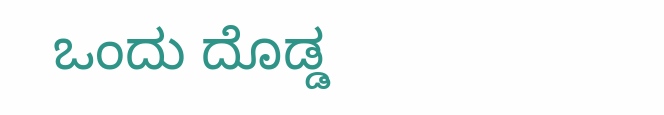ಒಂದು ದೊಡ್ಡ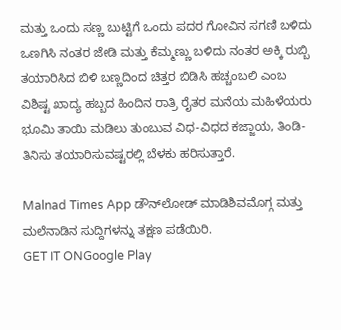ಮತ್ತು ಒಂದು ಸಣ್ಣ ಬುಟ್ಟಿಗೆ ಒಂದು ಪದರ ಗೋವಿನ ಸಗಣಿ ಬಳಿದು ಒಣಗಿಸಿ ನಂತರ ಜೇಡಿ ಮತ್ತು ಕೆಮ್ಮಣ್ಣು ಬಳಿದು ನಂತರ ಅಕ್ಕಿ ರುಬ್ಬಿ ತಯಾರಿಸಿದ ಬಿಳಿ ಬಣ್ಣದಿಂದ ಚಿತ್ತರ ಬಿಡಿಸಿ ಹಚ್ಚಂಬಲಿ ಎಂಬ ವಿಶಿಷ್ಟ ಖಾದ್ಯ ಹಬ್ಬದ ಹಿಂದಿನ ರಾತ್ರಿ ರೈತರ ಮನೆಯ ಮಹಿಳೆಯರು ಭೂಮಿ ತಾಯಿ ಮಡಿಲು ತುಂಬುವ ವಿಧ-ವಿಧದ ಕಜ್ಜಾಯ, ತಿಂಡಿ-ತಿನಿಸು ತಯಾರಿಸುವಷ್ಟರಲ್ಲಿ ಬೆಳಕು ಹರಿಸುತ್ತಾರೆ.

Malnad Times App ಡೌನ್‌ಲೋಡ್ ಮಾಡಿಶಿವಮೊಗ್ಗ ಮತ್ತು ಮಲೆನಾಡಿನ ಸುದ್ದಿಗಳನ್ನು ತಕ್ಷಣ ಪಡೆಯಿರಿ.
GET IT ONGoogle Play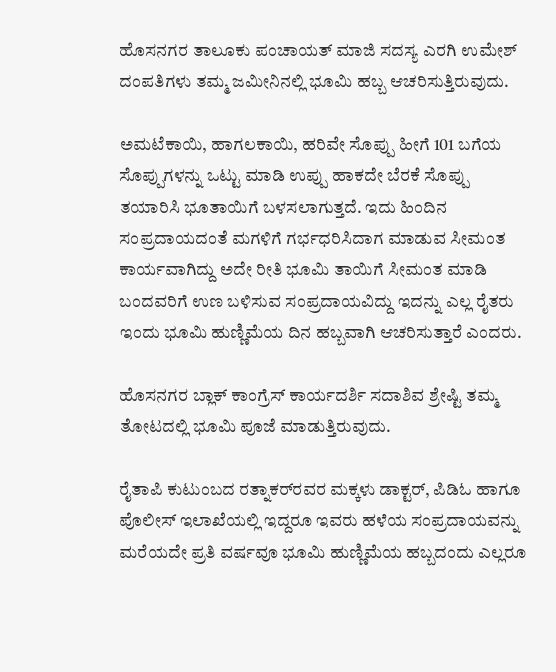ಹೊಸನಗರ ತಾಲೂಕು ಪಂಚಾಯತ್ ಮಾಜಿ ಸದಸ್ಯ ಎರಗಿ ಉಮೇಶ್ ದಂಪತಿಗಳು ತಮ್ಮ ಜಮೀನಿನಲ್ಲಿ ಭೂಮಿ ಹಬ್ಬ ಆಚರಿಸುತ್ತಿರುವುದು.

ಅಮಟೆಕಾಯಿ, ಹಾಗಲಕಾಯಿ, ಹರಿವೇ ಸೊಪ್ಪು ಹೀಗೆ 101 ಬಗೆಯ ಸೊಪ್ಪುಗಳನ್ನು ಒಟ್ಟು ಮಾಡಿ ಉಪ್ಪು ಹಾಕದೇ ಬೆರಕೆ ಸೊಪ್ಪು ತಯಾರಿಸಿ ಭೂತಾಯಿಗೆ ಬಳಸಲಾಗುತ್ತದೆ. ಇದು ಹಿಂದಿನ ಸಂಪ್ರದಾಯದಂತೆ ಮಗಳಿಗೆ ಗರ್ಭಧರಿಸಿದಾಗ ಮಾಡುವ ಸೀಮಂತ ಕಾರ್ಯವಾಗಿದ್ದು ಅದೇ ರೀತಿ ಭೂಮಿ ತಾಯಿಗೆ ಸೀಮಂತ ಮಾಡಿ ಬಂದವರಿಗೆ ಉಣ ಬಳಿಸುವ ಸಂಪ್ರದಾಯವಿದ್ದು ಇದನ್ನು ಎಲ್ಲ ರೈತರು ಇಂದು ಭೂಮಿ ಹುಣ್ಣಿಮೆಯ ದಿನ ಹಬ್ಬವಾಗಿ ಆಚರಿಸುತ್ತಾರೆ ಎಂದರು.

ಹೊಸನಗರ ಬ್ಲಾಕ್ ಕಾಂಗ್ರೆಸ್ ಕಾರ್ಯದರ್ಶಿ ಸದಾಶಿವ ಶ್ರೇಷ್ಟಿ ತಮ್ಮ ತೋಟದಲ್ಲಿ ಭೂಮಿ ಪೂಜೆ ಮಾಡುತ್ತಿರುವುದು.

ರೈತಾಪಿ ಕುಟುಂಬದ ರತ್ನಾಕರ್‌ರವರ ಮಕ್ಕಳು ಡಾಕ್ಟರ್, ಪಿಡಿಓ ಹಾಗೂ ಪೊಲೀಸ್ ಇಲಾಖೆಯಲ್ಲಿ ಇದ್ದರೂ ಇವರು ಹಳೆಯ ಸಂಪ್ರದಾಯವನ್ನು ಮರೆಯದೇ ಪ್ರತಿ ವರ್ಷವೂ ಭೂಮಿ ಹುಣ್ಣಿಮೆಯ ಹಬ್ಬದಂದು ಎಲ್ಲರೂ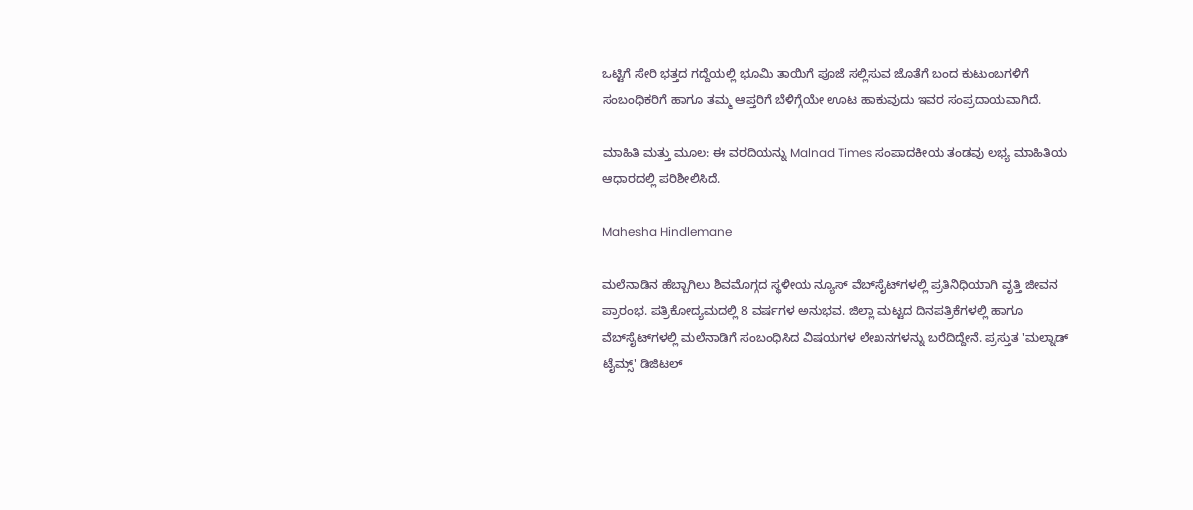ಒಟ್ಟಿಗೆ ಸೇರಿ ಭತ್ತದ ಗದ್ದೆಯಲ್ಲಿ ಭೂಮಿ ತಾಯಿಗೆ ಪೂಜೆ ಸಲ್ಲಿಸುವ ಜೊತೆಗೆ ಬಂದ ಕುಟುಂಬಗಳಿಗೆ ಸಂಬಂಧಿಕರಿಗೆ ಹಾಗೂ ತಮ್ಮ ಆಪ್ತರಿಗೆ ಬೆಳಿಗ್ಗೆಯೇ ಊಟ ಹಾಕುವುದು ಇವರ ಸಂಪ್ರದಾಯವಾಗಿದೆ.

ಮಾಹಿತಿ ಮತ್ತು ಮೂಲ: ಈ ವರದಿಯನ್ನು Malnad Times ಸಂಪಾದಕೀಯ ತಂಡವು ಲಭ್ಯ ಮಾಹಿತಿಯ ಆಧಾರದಲ್ಲಿ ಪರಿಶೀಲಿಸಿದೆ.

Mahesha Hindlemane

ಮಲೆನಾಡಿನ ಹೆಬ್ಬಾಗಿಲು ಶಿವಮೊಗ್ಗದ ಸ್ಥಳೀಯ ನ್ಯೂಸ್ ವೆಬ್‌ಸೈಟ್‌ಗಳಲ್ಲಿ ಪ್ರತಿನಿಧಿಯಾಗಿ ವೃತ್ತಿ ಜೀವನ ಪ್ರಾರಂಭ. ಪತ್ರಿಕೋದ್ಯಮದಲ್ಲಿ 8 ವರ್ಷಗಳ ಅನುಭವ. ಜಿಲ್ಲಾ ಮಟ್ಟದ ದಿನಪತ್ರಿಕೆಗಳಲ್ಲಿ ಹಾಗೂ ವೆಬ್‌ಸೈಟ್‌ಗಳಲ್ಲಿ ಮಲೆನಾಡಿಗೆ ಸಂಬಂಧಿಸಿದ ವಿಷಯಗಳ ಲೇಖನಗಳನ್ನು ಬರೆದಿದ್ದೇನೆ. ಪ್ರಸ್ತುತ 'ಮಲ್ನಾಡ್ ಟೈಮ್ಸ್' ಡಿಜಿಟಲ್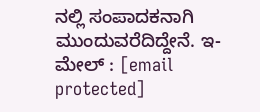ನಲ್ಲಿ ಸಂಪಾದಕನಾಗಿ ಮುಂದುವರೆದಿದ್ದೇನೆ. ಇ-ಮೇಲ್ : [email protected]